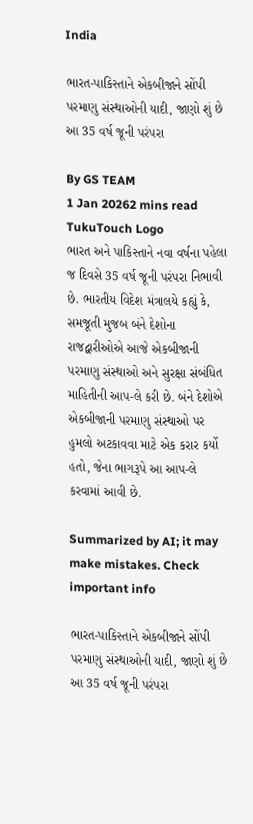India

ભારત-પાકિસ્તાને એકબીજાને સોંપી પરમાણુ સંસ્થાઓની યાદી, જાણો શું છે આ 35 વર્ષ જૂની પરંપરા

By GS TEAM
1 Jan 20262 mins read
TukuTouch Logo
ભારત અને પાકિસ્તાને નવા વર્ષના પહેલા જ દિવસે 35 વર્ષ જૂની પરંપરા નિભાવી છે. ભારતીય વિદેશ મંત્રાલયે કહ્યું કે, સમજૂતી મુજબ બંને દેશોના રાજદ્વારીઓએ આજે એકબીજાની પરમાણુ સંસ્થાઓ અને સુરક્ષા સંબંધિત માહિતીની આપ-લે કરી છે. બંને દેશોએ એકબીજાની પરમાણુ સંસ્થાઓ પર હુમલો અટકાવવા માટે એક કરાર કર્યો હતો, જેના ભાગરૂપે આ આપ-લે કરવામાં આવી છે.

Summarized by AI; it may make mistakes. Check important info

ભારત-પાકિસ્તાને એકબીજાને સોંપી પરમાણુ સંસ્થાઓની યાદી, જાણો શું છે આ 35 વર્ષ જૂની પરંપરા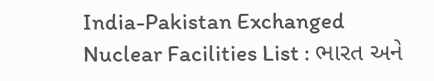India-Pakistan Exchanged Nuclear Facilities List : ભારત અને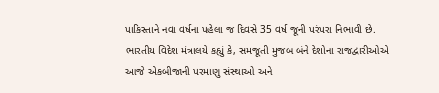પાકિસ્તાને નવા વર્ષના પહેલા જ દિવસે 35 વર્ષ જૂની પરંપરા નિભાવી છે. ભારતીય વિદેશ મંત્રાલયે કહ્યું કે, સમજૂતી મુજબ બંને દેશોના રાજદ્વારીઓએ આજે એકબીજાની પરમાણુ સંસ્થાઓ અને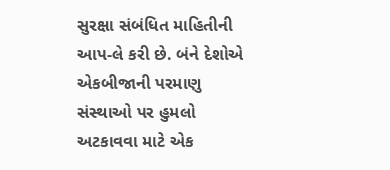સુરક્ષા સંબંધિત માહિતીની આપ-લે કરી છે. બંને દેશોએ એકબીજાની પરમાણુ સંસ્થાઓ પર હુમલો અટકાવવા માટે એક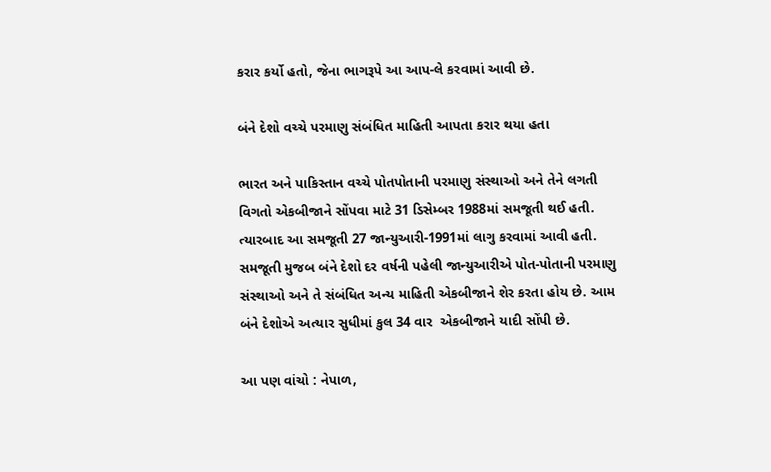કરાર કર્યો હતો, જેના ભાગરૂપે આ આપ-લે કરવામાં આવી છે.

બંને દેશો વચ્ચે પરમાણુ સંબંધિત માહિતી આપતા કરાર થયા હતા

ભારત અને પાકિસ્તાન વચ્ચે પોતપોતાની પરમાણુ સંસ્થાઓ અને તેને લગતી વિગતો એકબીજાને સોંપવા માટે 31 ડિસેમ્બર 1988માં સમજૂતી થઈ હતી. ત્યારબાદ આ સમજૂતી 27 જાન્યુઆરી-1991માં લાગુ કરવામાં આવી હતી. સમજૂતી મુજબ બંને દેશો દર વર્ષની પહેલી જાન્યુઆરીએ પોત-પોતાની પરમાણુ સંસ્થાઓ અને તે સંબંધિત અન્ય માહિતી એકબીજાને શેર કરતા હોય છે. આમ બંને દેશોએ અત્યાર સુધીમાં કુલ 34 વાર  એકબીજાને યાદી સોંપી છે.

આ પણ વાંચો : નેપાળ,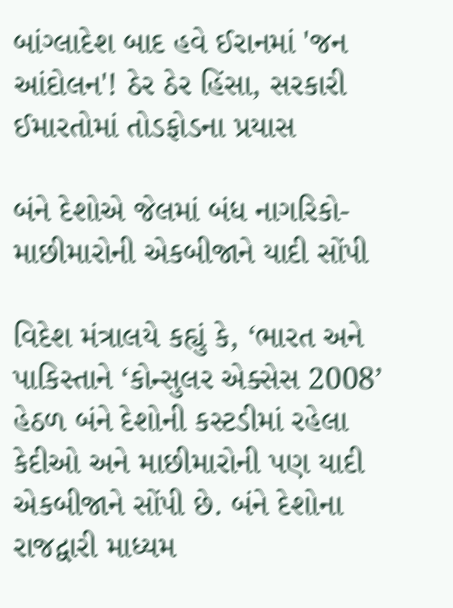બાંગ્લાદેશ બાદ હવે ઈરાનમાં 'જન આંદોલન'! ઠેર ઠેર હિંસા, સરકારી ઈમારતોમાં તોડફોડના પ્રયાસ

બંને દેશોએ જેલમાં બંધ નાગરિકો-માછીમારોની એકબીજાને યાદી સોંપી

વિદેશ મંત્રાલયે કહ્યું કે, ‘ભારત અને પાકિસ્તાને ‘કોન્સુલર એક્સેસ 2008’ હેઠળ બંને દેશોની કસ્ટડીમાં રહેલા કેદીઓ અને માછીમારોની પણ યાદી એકબીજાને સોંપી છે. બંને દેશોના રાજદ્વારી માધ્યમ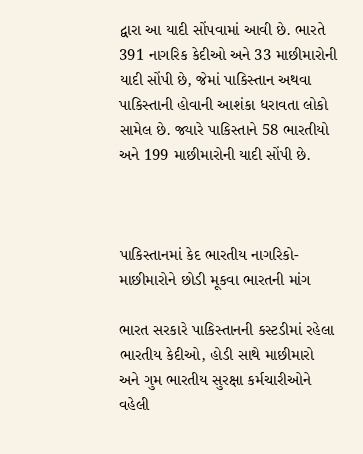દ્વારા આ યાદી સોંપવામાં આવી છે. ભારતે 391 નાગરિક કેદીઓ અને 33 માછીમારોની યાદી સોંપી છે, જેમાં પાકિસ્તાન અથવા પાકિસ્તાની હોવાની આશંકા ધરાવતા લોકો સામેલ છે. જ્યારે પાકિસ્તાને 58 ભારતીયો અને 199 માછીમારોની યાદી સોંપી છે.



પાકિસ્તાનમાં કેદ ભારતીય નાગરિકો-માછીમારોને છોડી મૂકવા ભારતની માંગ

ભારત સરકારે પાકિસ્તાનની કસ્ટડીમાં રહેલા ભારતીય કેદીઓ, હોડી સાથે માછીમારો અને ગુમ ભારતીય સુરક્ષા કર્મચારીઓને વહેલી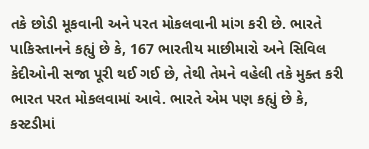તકે છોડી મૂકવાની અને પરત મોકલવાની માંગ કરી છે. ભારતે પાકિસ્તાનને કહ્યું છે કે, 167 ભારતીય માછીમારો અને સિવિલ કેદીઓની સજા પૂરી થઈ ગઈ છે, તેથી તેમને વહેલી તકે મુક્ત કરી ભારત પરત મોકલવામાં આવે. ભારતે એમ પણ કહ્યું છે કે, કસ્ટડીમાં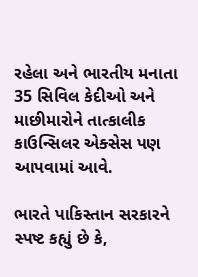રહેલા અને ભારતીય મનાતા 35 સિવિલ કેદીઓ અને માછીમારોને તાત્કાલીક કાઉન્સિલર એક્સેસ પણ આપવામાં આવે.

ભારતે પાકિસ્તાન સરકારને સ્પષ્ટ કહ્યું છે કે,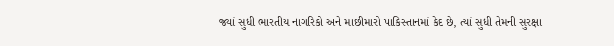જ્યાં સુધી ભારતીય નાગરિકો અને માછીમારો પાકિસ્તાનમાં કેદ છે, ત્યાં સુધી તેમની સુરક્ષા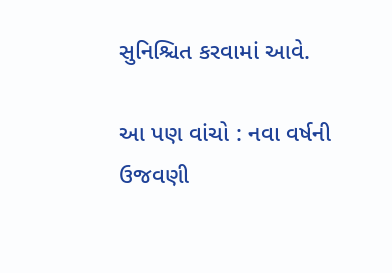સુનિશ્ચિત કરવામાં આવે.

આ પણ વાંચો : નવા વર્ષની ઉજવણી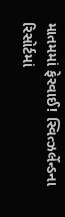માતમમાં ફેરવાઈ! સ્વિત્ઝર્લેન્ડના રિસોર્ટમાં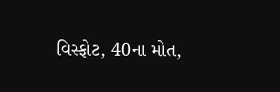વિસ્ફોટ, 40ના મોત,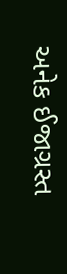અનેક ઈજાગ્રસ્ત